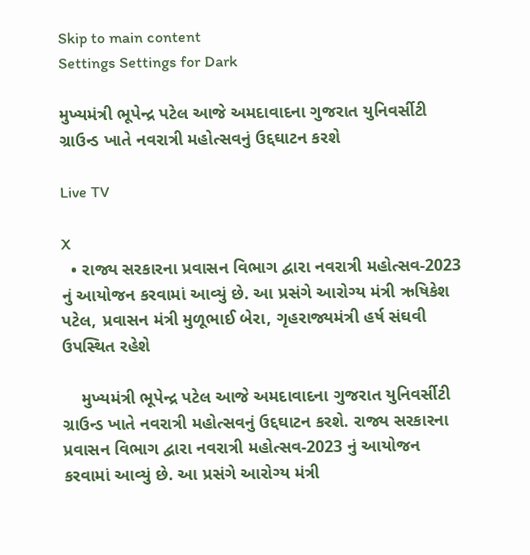Skip to main content
Settings Settings for Dark

મુખ્યમંત્રી ભૂપેન્દ્ર પટેલ આજે અમદાવાદના ગુજરાત યુનિવર્સીટી ગ્રાઉન્ડ ખાતે નવરાત્રી મહોત્સવનું ઉદ્દઘાટન કરશે

Live TV

X
  • રાજ્ય સરકારના પ્રવાસન વિભાગ દ્વારા નવરાત્રી મહોત્સવ-2023 નું આયોજન કરવામાં આવ્યું છે. આ પ્રસંગે આરોગ્ય મંત્રી ઋષિકેશ પટેલ, પ્રવાસન મંત્રી મુળૂભાઈ બેરા, ગૃહરાજ્યમંત્રી હર્ષ સંઘવી ઉપસ્થિત રહેશે

    મુખ્યમંત્રી ભૂપેન્દ્ર પટેલ આજે અમદાવાદના ગુજરાત યુનિવર્સીટી ગ્રાઉન્ડ ખાતે નવરાત્રી મહોત્સવનું ઉદ્દઘાટન કરશે. રાજ્ય સરકારના પ્રવાસન વિભાગ દ્વારા નવરાત્રી મહોત્સવ-2023 નું આયોજન કરવામાં આવ્યું છે. આ પ્રસંગે આરોગ્ય મંત્રી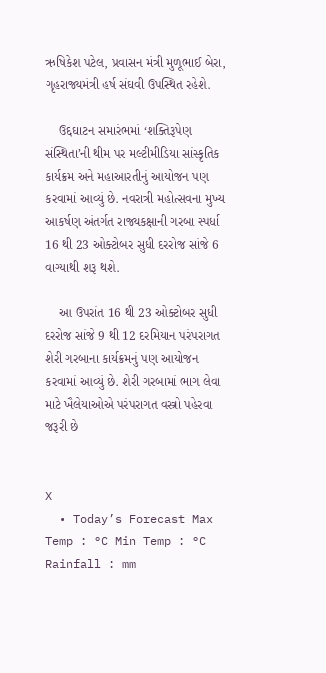ઋષિકેશ પટેલ, પ્રવાસન મંત્રી મુળૂભાઈ બેરા, ગૃહરાજ્યમંત્રી હર્ષ સંઘવી ઉપસ્થિત રહેશે.

    ઉદ્દઘાટન સમારંભમાં ‘શક્તિરૂપેણ સંસ્થિતા’ની થીમ પર મલ્ટીમીડિયા સાંસ્કૃતિક કાર્યક્રમ અને મહાઆરતીનું આયોજન પણ કરવામાં આવ્યું છે. નવરાત્રી મહોત્સવના મુખ્ય આકર્ષણ અંતર્ગત રાજ્યકક્ષાની ગરબા સ્પર્ધા 16 થી 23 ઓક્ટોબર સુધી દરરોજ સાંજે 6 વાગ્યાથી શરૂ થશે.

    આ ઉપરાંત 16 થી 23 ઓક્ટોબર સુધી દરરોજ સાંજે 9 થી 12 દરમિયાન પરંપરાગત શેરી ગરબાના કાર્યક્રમનું પણ આયોજન કરવામાં આવ્યું છે. શેરી ગરબામાં ભાગ લેવા માટે ખૈલેયાઓએ પરંપરાગત વસ્ત્રો પહેરવા જરૂરી છે


X
  • Today’s Forecast Max Temp : °C Min Temp : °C Rainfall : mm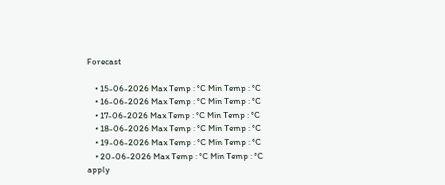Forecast

    • 15-06-2026 Max Temp : °C Min Temp : °C
    • 16-06-2026 Max Temp : °C Min Temp : °C
    • 17-06-2026 Max Temp : °C Min Temp : °C
    • 18-06-2026 Max Temp : °C Min Temp : °C
    • 19-06-2026 Max Temp : °C Min Temp : °C
    • 20-06-2026 Max Temp : °C Min Temp : °C
apply